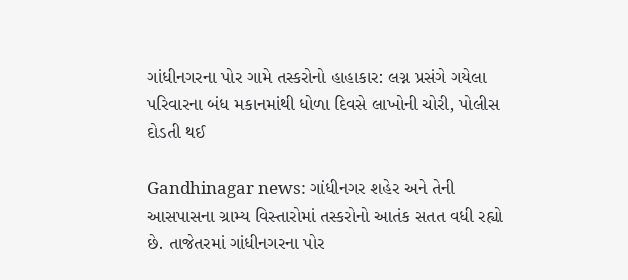ગાંધીનગરના પોર ગામે તસ્કરોનો હાહાકાર: લગ્ન પ્રસંગે ગયેલા પરિવારના બંધ મકાનમાંથી ધોળા દિવસે લાખોની ચોરી, પોલીસ દોડતી થઈ

Gandhinagar news: ગાંધીનગર શહેર અને તેની આસપાસના ગ્રામ્ય વિસ્તારોમાં તસ્કરોનો આતંક સતત વધી રહ્યો છે. તાજેતરમાં ગાંધીનગરના પોર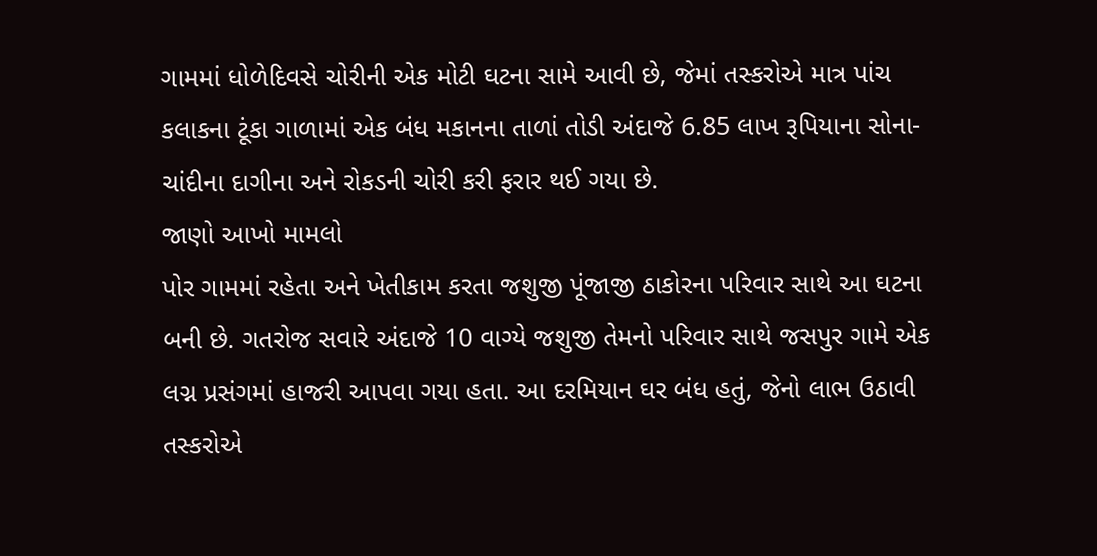ગામમાં ધોળેદિવસે ચોરીની એક મોટી ઘટના સામે આવી છે, જેમાં તસ્કરોએ માત્ર પાંચ કલાકના ટૂંકા ગાળામાં એક બંધ મકાનના તાળાં તોડી અંદાજે 6.85 લાખ રૂપિયાના સોના-ચાંદીના દાગીના અને રોકડની ચોરી કરી ફરાર થઈ ગયા છે.
જાણો આખો મામલો
પોર ગામમાં રહેતા અને ખેતીકામ કરતા જશુજી પૂંજાજી ઠાકોરના પરિવાર સાથે આ ઘટના બની છે. ગતરોજ સવારે અંદાજે 10 વાગ્યે જશુજી તેમનો પરિવાર સાથે જસપુર ગામે એક લગ્ન પ્રસંગમાં હાજરી આપવા ગયા હતા. આ દરમિયાન ઘર બંધ હતું, જેનો લાભ ઉઠાવી તસ્કરોએ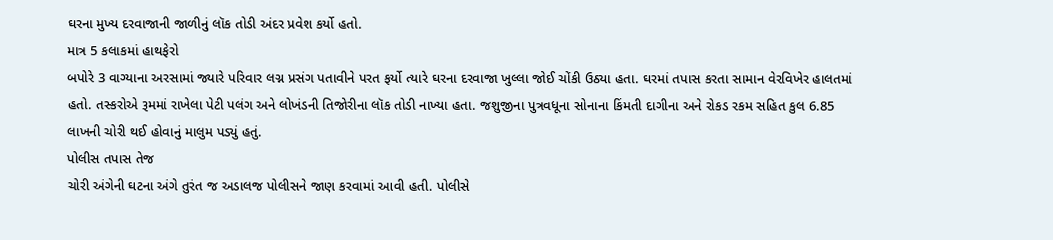ઘરના મુખ્ય દરવાજાની જાળીનું લૉક તોડી અંદર પ્રવેશ કર્યો હતો.
માત્ર 5 કલાકમાં હાથફેરો
બપોરે 3 વાગ્યાના અરસામાં જ્યારે પરિવાર લગ્ન પ્રસંગ પતાવીને પરત ફર્યો ત્યારે ઘરના દરવાજા ખુલ્લા જોઈ ચોંકી ઉઠ્યા હતા. ઘરમાં તપાસ કરતા સામાન વેરવિખેર હાલતમાં હતો. તસ્કરોએ રૂમમાં રાખેલા પેટી પલંગ અને લોખંડની તિજોરીના લૉક તોડી નાખ્યા હતા. જશુજીના પુત્રવધૂના સોનાના કિંમતી દાગીના અને રોકડ રકમ સહિત કુલ 6.85 લાખની ચોરી થઈ હોવાનું માલુમ પડ્યું હતું.
પોલીસ તપાસ તેજ
ચોરી અંગેની ઘટના અંગે તુરંત જ અડાલજ પોલીસને જાણ કરવામાં આવી હતી. પોલીસે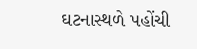ઘટનાસ્થળે પહોંચી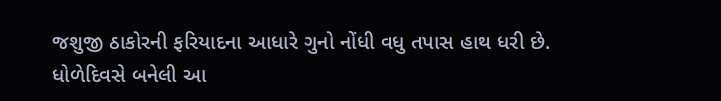જશુજી ઠાકોરની ફરિયાદના આધારે ગુનો નોંધી વધુ તપાસ હાથ ધરી છે. ધોળેદિવસે બનેલી આ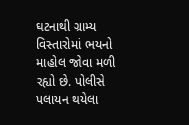ઘટનાથી ગ્રામ્ય વિસ્તારોમાં ભયનો માહોલ જોવા મળી રહ્યો છે. પોલીસે પલાયન થયેલા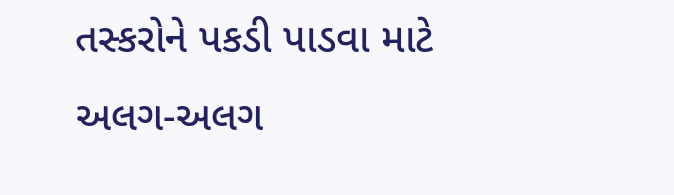તસ્કરોને પકડી પાડવા માટે અલગ-અલગ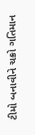ટીમો બનાવીને ચક્રો ગતિમાન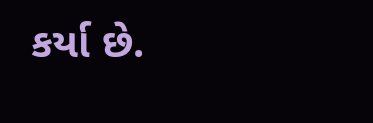કર્યા છે.